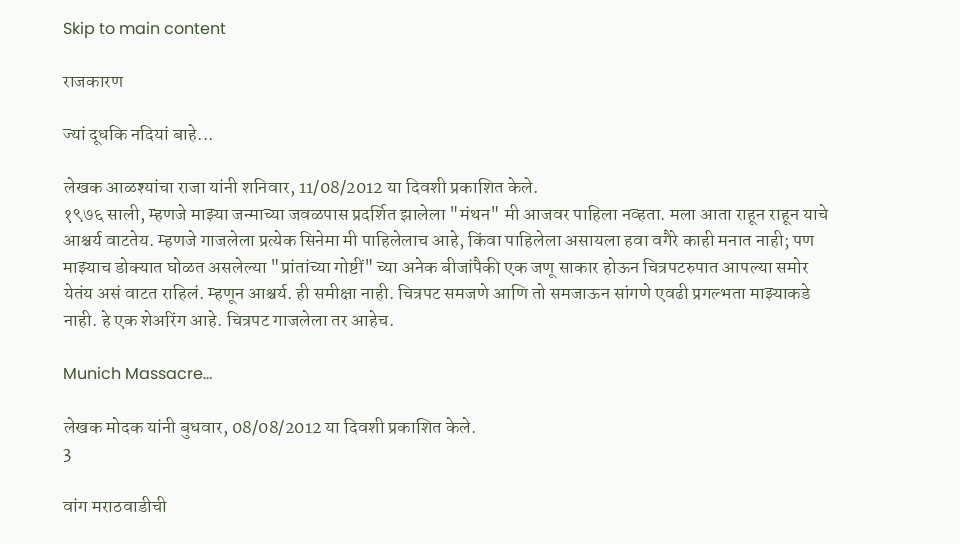Skip to main content

राजकारण

ज्यां दूधकि नदियां बाहे...

लेखक आळश्यांचा राजा यांनी शनिवार, 11/08/2012 या दिवशी प्रकाशित केले.
१९७६ साली, म्हणजे माझ्या जन्माच्या जवळपास प्रदर्शित झालेला "मंथन" मी आजवर पाहिला नव्हता. मला आता राहून राहून याचे आश्चर्य वाटतेय. म्हणजे गाजलेला प्रत्येक सिनेमा मी पाहिलेलाच आहे, किंवा पाहिलेला असायला हवा वगैरे काही मनात नाही; पण माझ्याच डोक्यात घोळत असलेल्या "प्रांतांच्या गोष्टीं" च्या अनेक बीजांपैकी एक जणू साकार होऊन चित्रपटरुपात आपल्या समोर येतंय असं वाटत राहिलं. म्हणून आश्चर्य. ही समीक्षा नाही. चित्रपट समजणे आणि तो समजाऊन सांगणे एवढी प्रगल्भता माझ्याकडे नाही. हे एक शेअरिंग आहे. चित्रपट गाजलेला तर आहेच.

Munich Massacre...

लेखक मोदक यांनी बुधवार, 08/08/2012 या दिवशी प्रकाशित केले.
3

वांग मराठवाडीची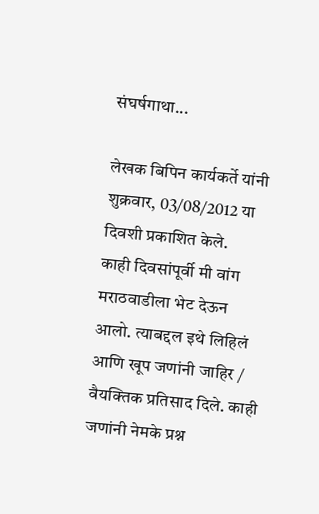संघर्षगाथा...

लेखक बिपिन कार्यकर्ते यांनी शुक्रवार, 03/08/2012 या दिवशी प्रकाशित केले.
काही दिवसांपूर्वी मी वांग मराठवाडीला भेट देऊन आलो. त्याबद्दल इथे लिहिलं आणि खूप जणांनी जाहिर / वैयक्तिक प्रतिसाद दिले. काही जणांनी नेमके प्रश्न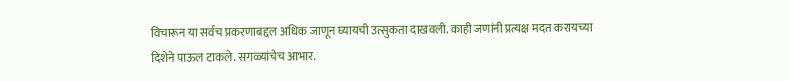विचारून या सर्वच प्रकरणाबद्दल अधिक जाणून घ्यायची उत्सुकता दाखवली. काही जणांनी प्रत्यक्ष मदत करायच्या दिशेने पाऊल टाकले. सगळ्यांचेच आभार.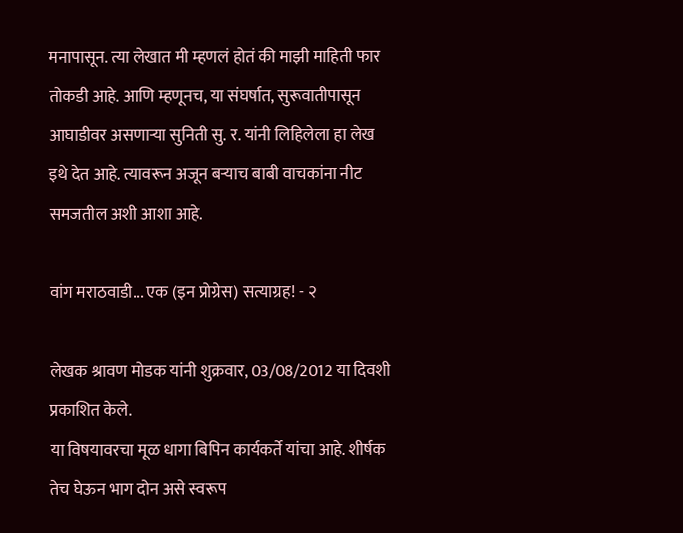मनापासून. त्या लेखात मी म्हणलं होतं की माझी माहिती फार तोकडी आहे. आणि म्हणूनच, या संघर्षात, सुरूवातीपासून आघाडीवर असणार्‍या सुनिती सु. र. यांनी लिहिलेला हा लेख इथे देत आहे. त्यावरून अजून बर्‍याच बाबी वाचकांना नीट समजतील अशी आशा आहे.

वांग मराठवाडी... एक (इन प्रोग्रेस) सत्याग्रह! - २

लेखक श्रावण मोडक यांनी शुक्रवार, 03/08/2012 या दिवशी प्रकाशित केले.
या विषयावरचा मूळ धागा बिपिन कार्यकर्ते यांचा आहे. शीर्षक तेच घेऊन भाग दोन असे स्वरूप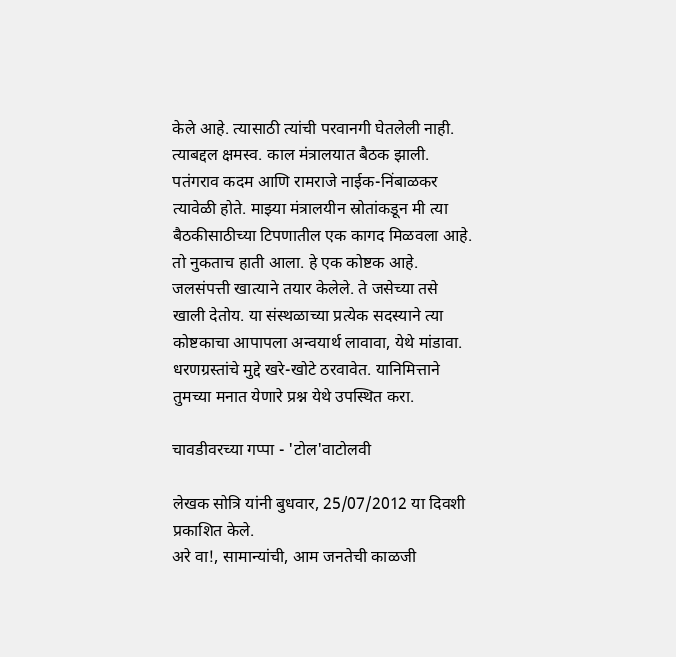केले आहे. त्यासाठी त्यांची परवानगी घेतलेली नाही. त्याबद्दल क्षमस्व. काल मंत्रालयात बैठक झाली. पतंगराव कदम आणि रामराजे नाईक-निंबाळकर त्यावेळी होते. माझ्या मंत्रालयीन स्रोतांकडून मी त्या बैठकीसाठीच्या टिपणातील एक कागद मिळवला आहे. तो नुकताच हाती आला. हे एक कोष्टक आहे. जलसंपत्ती खात्याने तयार केलेले. ते जसेच्या तसे खाली देतोय. या संस्थळाच्या प्रत्येक सदस्याने त्या कोष्टकाचा आपापला अन्वयार्थ लावावा, येथे मांडावा. धरणग्रस्तांचे मुद्दे खरे-खोटे ठरवावेत. यानिमित्ताने तुमच्या मनात येणारे प्रश्न येथे उपस्थित करा.

चावडीवरच्या गप्पा - 'टोल'वाटोलवी

लेखक सोत्रि यांनी बुधवार, 25/07/2012 या दिवशी प्रकाशित केले.
अरे वा!, सामान्यांची, आम जनतेची काळजी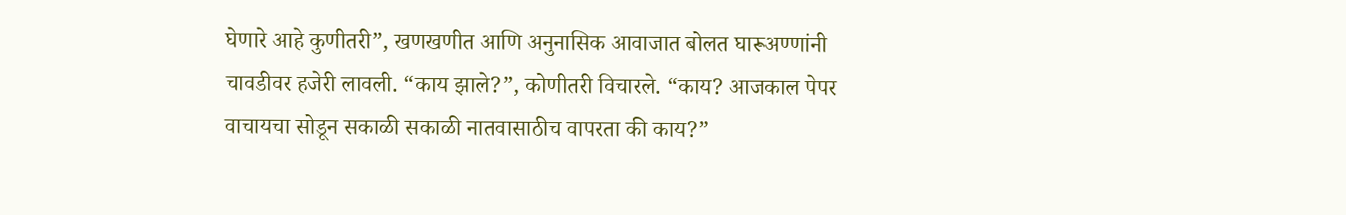घेणारे आहे कुणीतरी”, खणखणीत आणि अनुनासिक आवाजात बोलत घारूअण्णांनी चावडीवर हजेरी लावली. “काय झाले?”, कोणीतरी विचारले. “काय? आजकाल पेपर वाचायचा सोडून सकाळी सकाळी नातवासाठीच वापरता की काय?”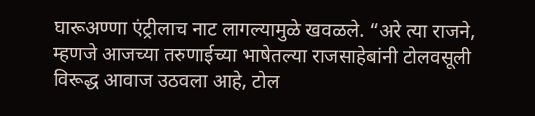घारूअण्णा एंट्रीलाच नाट लागल्यामुळे खवळले. “अरे त्या राजने, म्हणजे आजच्या तरुणाईच्या भाषेतल्या राजसाहेबांनी टोलवसूली विरूद्ध आवाज उठवला आहे, टोल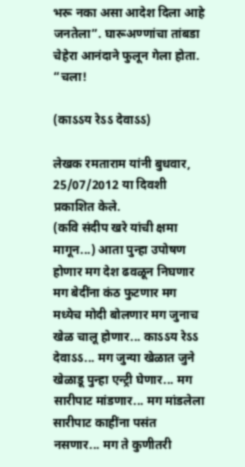भरू नका असा आदेश दिला आहे जनतेला”. घारूअण्णांचा तांबडा चेहेरा आनंदाने फुलून गेला होता. “चला!

(काऽऽय रेऽऽ देवाऽऽ)

लेखक रमताराम यांनी बुधवार, 25/07/2012 या दिवशी प्रकाशित केले.
(कवि संदीप खरे यांची क्षमा मागून...) आता पुन्हा उपोषण होणार मग देश ढवळून निघणार मग बेदींना कंठ फुटणार मग मध्येच मोदी बोलणार मग जुनाच खेळ चालू होणार... काऽऽय रेऽऽ देवाऽऽ... मग जुन्या खेळात जुने खेळाडू पुन्हा एन्ट्री घेणार... मग सारीपाट मांडणार... मग मांडलेला सारीपाट काहींना पसंत नसणार... मग ते कुणीतरी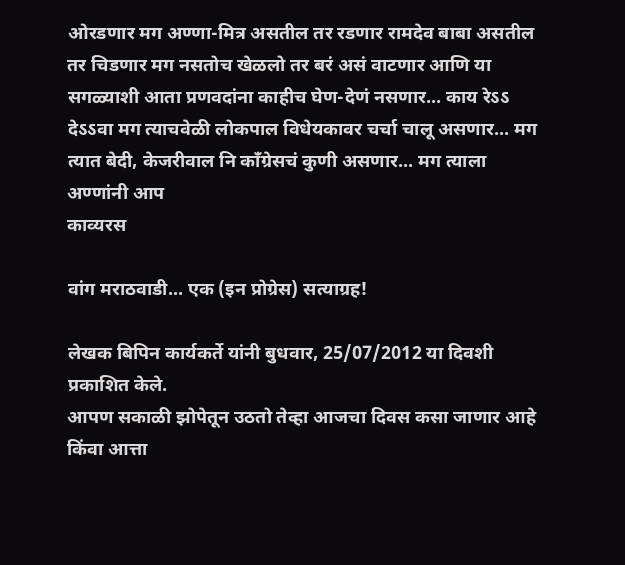ओरडणार मग अण्णा-मित्र असतील तर रडणार रामदेव बाबा असतील तर चिडणार मग नसतोच खेळलो तर बरं असं वाटणार आणि या सगळ्याशी आता प्रणवदांना काहीच घेण-देणं नसणार... काय रेऽऽ देऽऽवा मग त्याचवेळी लोकपाल विधेयकावर चर्चा चालू असणार... मग त्यात बेदी, केजरीवाल नि काँग्रेसचं कुणी असणार... मग त्याला अण्णांनी आप
काव्यरस

वांग मराठवाडी... एक (इन प्रोग्रेस) सत्याग्रह!

लेखक बिपिन कार्यकर्ते यांनी बुधवार, 25/07/2012 या दिवशी प्रकाशित केले.
आपण सकाळी झोपेतून उठतो तेव्हा आजचा दिवस कसा जाणार आहे किंवा आत्ता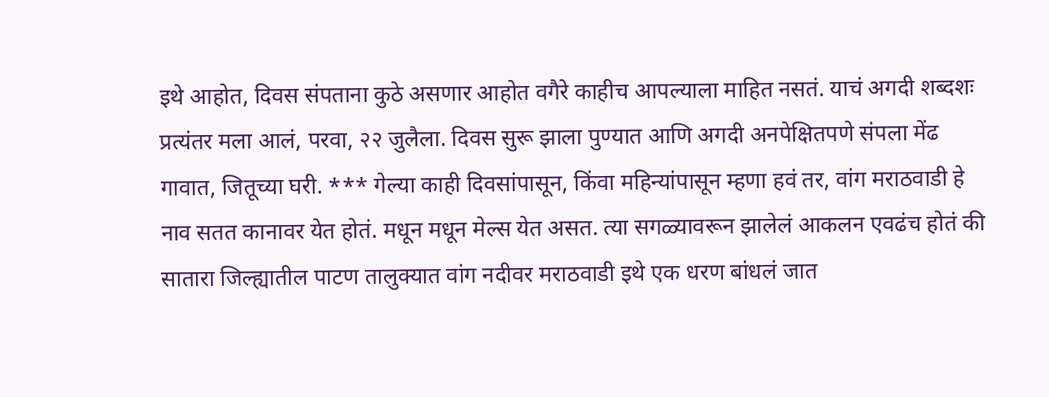इथे आहोत, दिवस संपताना कुठे असणार आहोत वगैरे काहीच आपल्याला माहित नसतं. याचं अगदी शब्दशः प्रत्यंतर मला आलं, परवा, २२ जुलैला. दिवस सुरू झाला पुण्यात आणि अगदी अनपेक्षितपणे संपला मेंढ गावात, जितूच्या घरी. *** गेल्या काही दिवसांपासून, किंवा महिन्यांपासून म्हणा हवं तर, वांग मराठवाडी हे नाव सतत कानावर येत होतं. मधून मधून मेल्स येत असत. त्या सगळ्यावरून झालेलं आकलन एवढंच होतं की सातारा जिल्ह्यातील पाटण तालुक्यात वांग नदीवर मराठवाडी इथे एक धरण बांधलं जात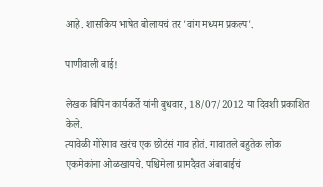आहे. शासकिय भाषेत बोलायचं तर 'वांग मध्यम प्रकल्प'.

पाणीवाली बाई!

लेखक बिपिन कार्यकर्ते यांनी बुधवार, 18/07/2012 या दिवशी प्रकाशित केले.
त्यावेळी गोरेगाव खरंच एक छोटंसं गाव होतं. गावातले बहुतेक लोक एकमेकांना ओळखायचे. पश्चिमेला ग्रामदैवत अंबाबाईचं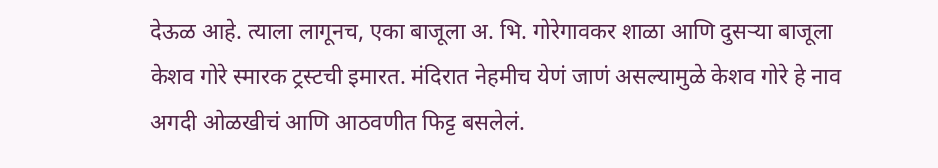देऊळ आहे. त्याला लागूनच, एका बाजूला अ. भि. गोरेगावकर शाळा आणि दुसर्‍या बाजूला केशव गोरे स्मारक ट्रस्टची इमारत. मंदिरात नेहमीच येणं जाणं असल्यामुळे केशव गोरे हे नाव अगदी ओळखीचं आणि आठवणीत फिट्ट बसलेलं.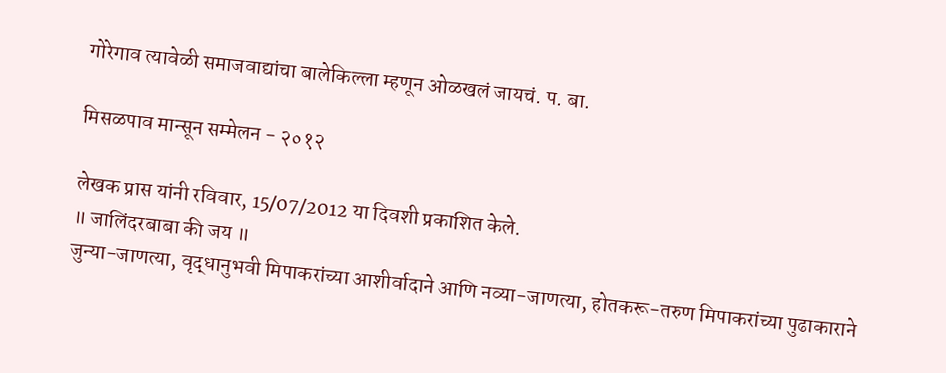गोरेगाव त्यावेळी समाजवाद्यांचा बालेकिल्ला म्हणून ओळखलं जायचं. प. बा.

मिसळपाव मान्सून सम्मेलन - २०१२

लेखक प्रास यांनी रविवार, 15/07/2012 या दिवशी प्रकाशित केले.
॥ जालिंदरबाबा की जय ॥
जुन्या-जाणत्या, वृद्धानुभवी मिपाकरांच्या आशीर्वादाने आणि नव्या-जाणत्या, होतकरू-तरुण मिपाकरांच्या पुढाकाराने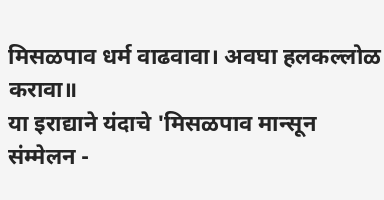मिसळपाव धर्म वाढवावा। अवघा हलकल्लोळ करावा॥
या इराद्याने यंदाचे 'मिसळपाव मान्सून संम्मेलन -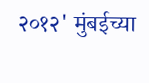२०१२' मुंबईच्या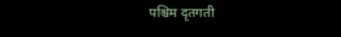पश्चिम दृतगती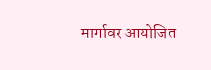मार्गावर आयोजित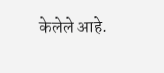केलेले आहे.